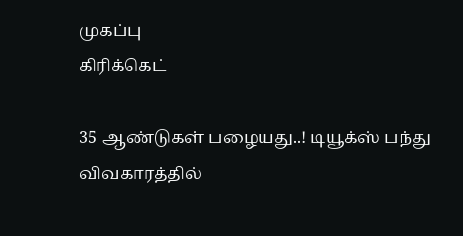முகப்பு
கிரிக்கெட்

35 ஆண்டுகள் பழையது..! டியூக்ஸ் பந்து விவகாரத்தில்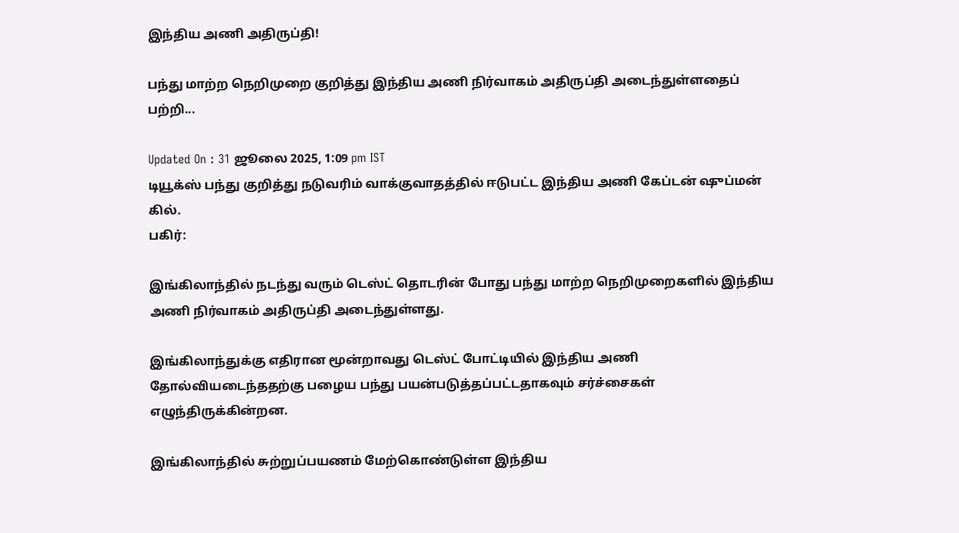இந்திய அணி அதிருப்தி!

பந்து மாற்ற நெறிமுறை குறித்து இந்திய அணி நிர்வாகம் அதிருப்தி அடைந்துள்ளதைப் பற்றி...

Updated On : 31 ஜூலை 2025, 1:09 pm IST
டியூக்ஸ் பந்து குறித்து நடுவரிம் வாக்குவாதத்தில் ஈடுபட்ட இந்திய அணி கேப்டன் ஷுப்மன் கில்.
பகிர்:

இங்கிலாந்தில் நடந்து வரும் டெஸ்ட் தொடரின் போது பந்து மாற்ற நெறிமுறைகளில் இந்திய அணி நிர்வாகம் அதிருப்தி அடைந்துள்ளது.

இங்கிலாந்துக்கு எதிரான மூன்றாவது டெஸ்ட் போட்டியில் இந்திய அணி தோல்வியடைந்ததற்கு பழைய பந்து பயன்படுத்தப்பட்டதாகவும் சர்ச்சைகள் எழுந்திருக்கின்றன.

இங்கிலாந்தில் சுற்றுப்பயணம் மேற்கொண்டுள்ள இந்திய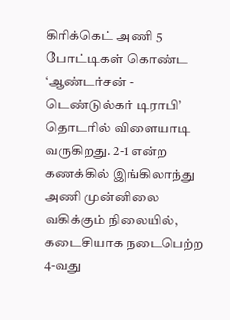கிரிக்கெட் அணி 5 போட்டிகள் கொண்ட ‘ஆண்டர்சன் - டெண்டுல்கர் டிராபி’ தொடரில் விளையாடி வருகிறது. 2-1 என்ற கணக்கில் இங்கிலாந்து அணி முன்னிலை வகிக்கும் நிலையில், கடைசியாக நடைபெற்ற 4-வது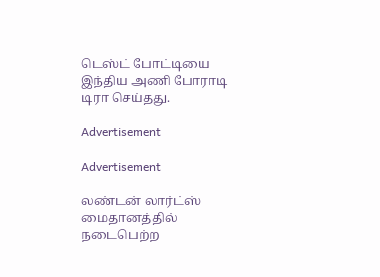டெஸ்ட் போட்டியை இந்திய அணி போராடி டிரா செய்தது.

Advertisement

Advertisement

லண்டன் லார்ட்ஸ் மைதானத்தில் நடைபெற்ற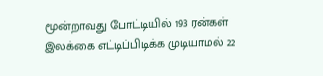மூன்றாவது போட்டியில் 193 ரன்கள் இலக்கை எட்டிப்பிடிக்க முடியாமல் 22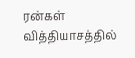ரன்கள் வித்தியாசத்தில்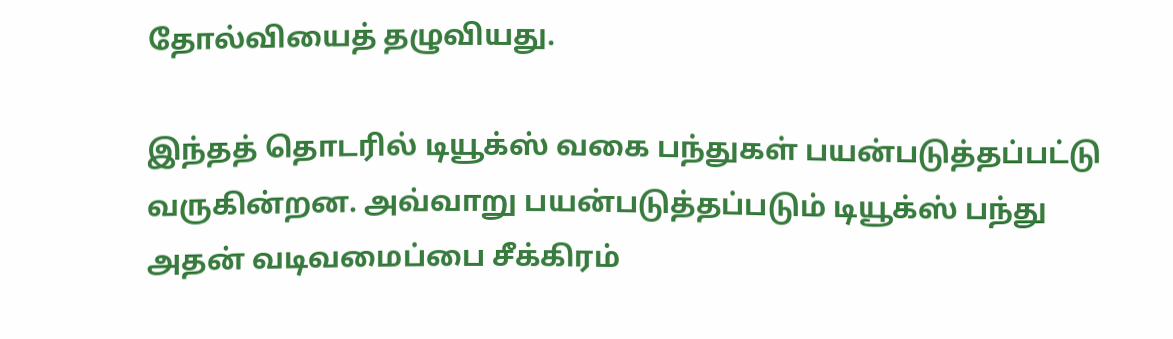தோல்வியைத் தழுவியது.

இந்தத் தொடரில் டியூக்ஸ் வகை பந்துகள் பயன்படுத்தப்பட்டு வருகின்றன. அவ்வாறு பயன்படுத்தப்படும் டியூக்ஸ் பந்து அதன் வடிவமைப்பை சீக்கிரம்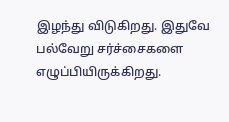இழந்து விடுகிறது. இதுவே பல்வேறு சர்ச்சைகளை எழுப்பியிருக்கிறது.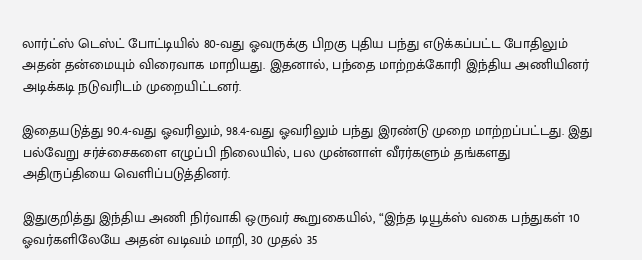லார்ட்ஸ் டெஸ்ட் போட்டியில் 80-வது ஓவருக்கு பிறகு புதிய பந்து எடுக்கப்பட்ட போதிலும் அதன் தன்மையும் விரைவாக மாறியது. இதனால், பந்தை மாற்றக்கோரி இந்திய அணியினர் அடிக்கடி நடுவரிடம் முறையிட்டனர்.

இதையடுத்து 90.4-வது ஓவரிலும், 98.4-வது ஓவரிலும் பந்து இரண்டு முறை மாற்றப்பட்டது. இது பல்வேறு சர்ச்சைகளை எழுப்பி நிலையில், பல முன்னாள் வீரர்களும் தங்களது அதிருப்தியை வெளிப்படுத்தினர்.

இதுகுறித்து இந்திய அணி நிர்வாகி ஒருவர் கூறுகையில், “இந்த டியூக்ஸ் வகை பந்துகள் 10 ஓவர்களிலேயே அதன் வடிவம் மாறி, 30 முதல் 35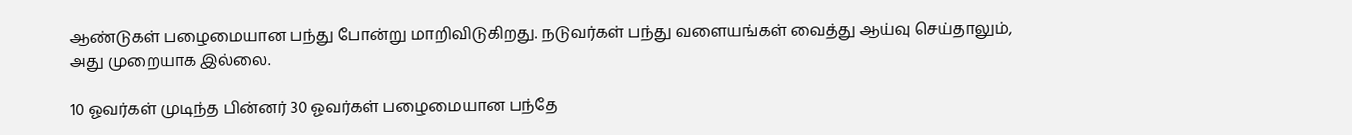ஆண்டுகள் பழைமையான பந்து போன்று மாறிவிடுகிறது. நடுவர்கள் பந்து வளையங்கள் வைத்து ஆய்வு செய்தாலும், அது முறையாக இல்லை.

10 ஓவர்கள் முடிந்த பின்னர் 30 ஓவர்கள் பழைமையான பந்தே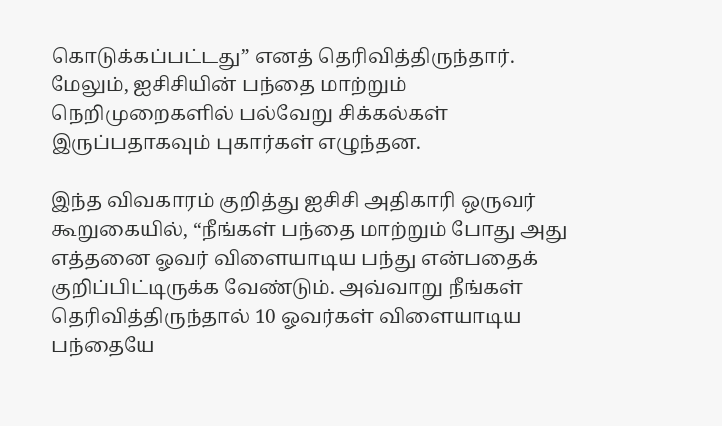கொடுக்கப்பட்டது” எனத் தெரிவித்திருந்தார். மேலும், ஐசிசியின் பந்தை மாற்றும் நெறிமுறைகளில் பல்வேறு சிக்கல்கள் இருப்பதாகவும் புகார்கள் எழுந்தன.

இந்த விவகாரம் குறித்து ஐசிசி அதிகாரி ஒருவர் கூறுகையில், “நீங்கள் பந்தை மாற்றும் போது அது எத்தனை ஓவர் விளையாடிய பந்து என்பதைக் குறிப்பிட்டிருக்க வேண்டும். அவ்வாறு நீங்கள் தெரிவித்திருந்தால் 10 ஓவர்கள் விளையாடிய பந்தையே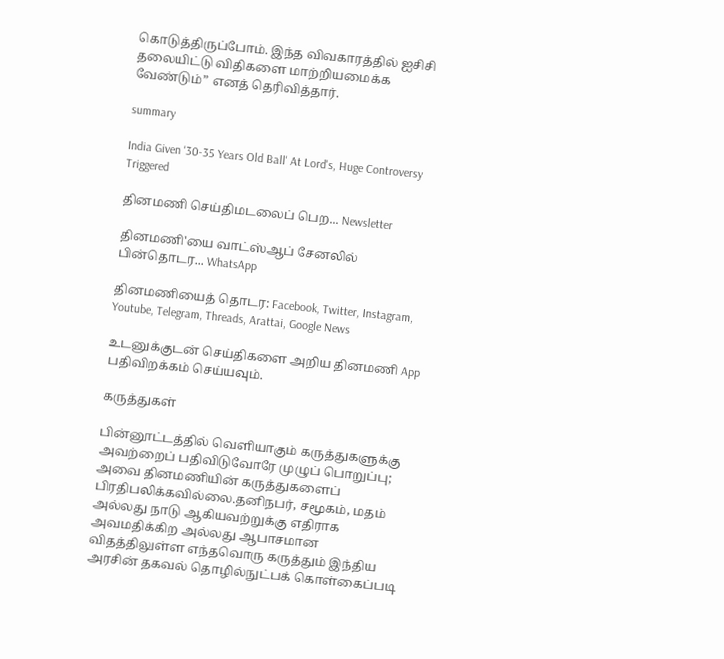கொடுத்திருப்போம். இந்த விவகாரத்தில் ஐசிசி தலையிட்டு விதிகளை மாற்றியமைக்க வேண்டும்” எனத் தெரிவித்தார்.

summary

India Given '30-35 Years Old Ball' At Lord's, Huge Controversy Triggered

தினமணி செய்திமடலைப் பெற... Newsletter

தினமணி'யை வாட்ஸ்ஆப் சேனலில் பின்தொடர... WhatsApp

தினமணியைத் தொடர: Facebook, Twitter, Instagram, Youtube, Telegram, Threads, Arattai, Google News

உடனுக்குடன் செய்திகளை அறிய தினமணி App பதிவிறக்கம் செய்யவும்.

கருத்துகள்

பின்னூட்டத்தில் வெளியாகும் கருத்துகளுக்கு அவற்றைப் பதிவிடுவோரே முழுப் பொறுப்பு; அவை தினமணியின் கருத்துகளைப் பிரதிபலிக்கவில்லை.தனிநபர், சமூகம், மதம் அல்லது நாடு ஆகியவற்றுக்கு எதிராக அவமதிக்கிற அல்லது ஆபாசமான விதத்திலுள்ள எந்தவொரு கருத்தும் இந்திய அரசின் தகவல் தொழில்நுட்பக் கொள்கைப்படி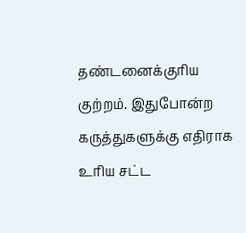தண்டனைக்குரிய குற்றம். இதுபோன்ற கருத்துகளுக்கு எதிராக உரிய சட்ட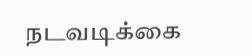நடவடிக்கை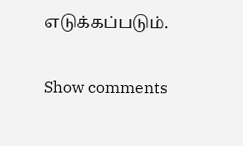எடுக்கப்படும்.

Show comments